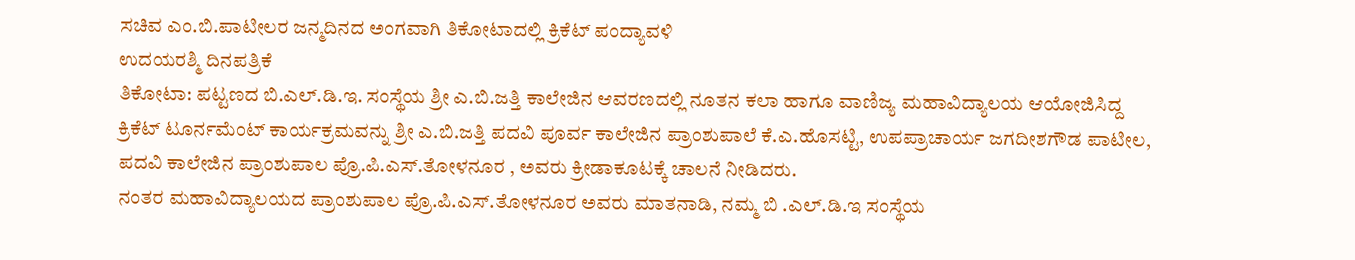ಸಚಿವ ಎಂ.ಬಿ.ಪಾಟೀಲರ ಜನ್ಮದಿನದ ಅಂಗವಾಗಿ ತಿಕೋಟಾದಲ್ಲಿ ಕ್ರಿಕೆಟ್ ಪಂದ್ಯಾವಳಿ
ಉದಯರಶ್ಮಿ ದಿನಪತ್ರಿಕೆ
ತಿಕೋಟಾ: ಪಟ್ಟಣದ ಬಿ.ಎಲ್.ಡಿ.ಇ. ಸಂಸ್ಥೆಯ ಶ್ರೀ ಎ.ಬಿ.ಜತ್ತಿ ಕಾಲೇಜಿನ ಆವರಣದಲ್ಲಿ ನೂತನ ಕಲಾ ಹಾಗೂ ವಾಣಿಜ್ಯ ಮಹಾವಿದ್ಯಾಲಯ ಆಯೋಜಿಸಿದ್ದ ಕ್ರಿಕೆಟ್ ಟೂರ್ನಮೆಂಟ್ ಕಾರ್ಯಕ್ರಮವನ್ನು ಶ್ರೀ ಎ.ಬಿ.ಜತ್ತಿ ಪದವಿ ಪೂರ್ವ ಕಾಲೇಜಿನ ಪ್ರಾಂಶುಪಾಲೆ ಕೆ.ಎ.ಹೊಸಟ್ಟಿ, ಉಪಪ್ರಾಚಾರ್ಯ ಜಗದೀಶಗೌಡ ಪಾಟೀಲ, ಪದವಿ ಕಾಲೇಜಿನ ಪ್ರಾಂಶುಪಾಲ ಪ್ರೊ.ಪಿ.ಎಸ್.ತೋಳನೂರ , ಅವರು ಕ್ರೀಡಾಕೂಟಕ್ಕೆ ಚಾಲನೆ ನೀಡಿದರು.
ನಂತರ ಮಹಾವಿದ್ಯಾಲಯದ ಪ್ರಾಂಶುಪಾಲ ಪ್ರೊ.ಪಿ.ಎಸ್.ತೋಳನೂರ ಅವರು ಮಾತನಾಡಿ, ನಮ್ಮ ಬಿ .ಎಲ್.ಡಿ.ಇ ಸಂಸ್ಥೆಯ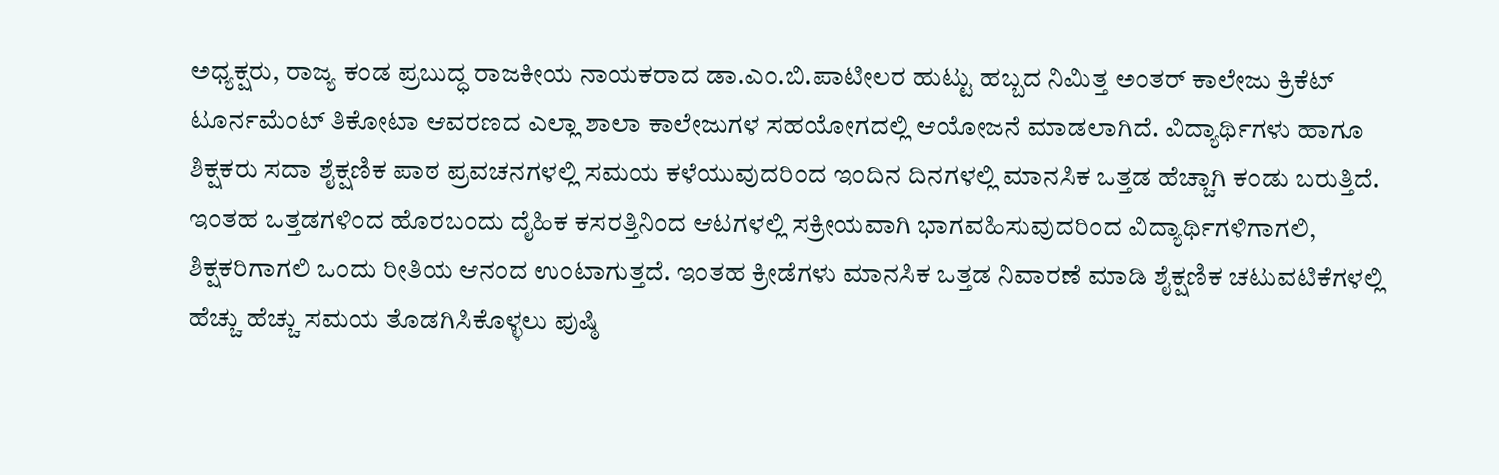ಅಧ್ಯಕ್ಷರು, ರಾಜ್ಯ ಕಂಡ ಪ್ರಬುದ್ಧ ರಾಜಕೀಯ ನಾಯಕರಾದ ಡಾ.ಎಂ.ಬಿ.ಪಾಟೀಲರ ಹುಟ್ಟು ಹಬ್ಬದ ನಿಮಿತ್ತ ಅಂತರ್ ಕಾಲೇಜು ಕ್ರಿಕೆಟ್ ಟೂರ್ನಮೆಂಟ್ ತಿಕೋಟಾ ಆವರಣದ ಎಲ್ಲಾ ಶಾಲಾ ಕಾಲೇಜುಗಳ ಸಹಯೋಗದಲ್ಲಿ ಆಯೋಜನೆ ಮಾಡಲಾಗಿದೆ. ವಿದ್ಯಾರ್ಥಿಗಳು ಹಾಗೂ ಶಿಕ್ಷಕರು ಸದಾ ಶೈಕ್ಷಣಿಕ ಪಾಠ ಪ್ರವಚನಗಳಲ್ಲಿ ಸಮಯ ಕಳೆಯುವುದರಿಂದ ಇಂದಿನ ದಿನಗಳಲ್ಲಿ ಮಾನಸಿಕ ಒತ್ತಡ ಹೆಚ್ಚಾಗಿ ಕಂಡು ಬರುತ್ತಿದೆ. ಇಂತಹ ಒತ್ತಡಗಳಿಂದ ಹೊರಬಂದು ದೈಹಿಕ ಕಸರತ್ತಿನಿಂದ ಆಟಗಳಲ್ಲಿ ಸಕ್ರೀಯವಾಗಿ ಭಾಗವಹಿಸುವುದರಿಂದ ವಿದ್ಯಾರ್ಥಿಗಳಿಗಾಗಲಿ, ಶಿಕ್ಷಕರಿಗಾಗಲಿ ಒಂದು ರೀತಿಯ ಆನಂದ ಉಂಟಾಗುತ್ತದೆ. ಇಂತಹ ಕ್ರೀಡೆಗಳು ಮಾನಸಿಕ ಒತ್ತಡ ನಿವಾರಣೆ ಮಾಡಿ ಶೈಕ್ಷಣಿಕ ಚಟುವಟಿಕೆಗಳಲ್ಲಿ ಹೆಚ್ಚು ಹೆಚ್ಚು ಸಮಯ ತೊಡಗಿಸಿಕೊಳ್ಳಲು ಪುಷ್ಠಿ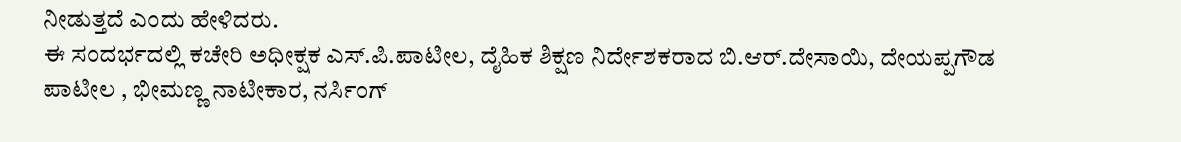ನೀಡುತ್ತದೆ ಎಂದು ಹೇಳಿದರು.
ಈ ಸಂದರ್ಭದಲ್ಲಿ ಕಚೇರಿ ಅಧೀಕ್ಷಕ ಎಸ್.ಪಿ.ಪಾಟೀಲ, ದೈಹಿಕ ಶಿಕ್ಷಣ ನಿರ್ದೇಶಕರಾದ ಬಿ.ಆರ್.ದೇಸಾಯಿ, ದೇಯಪ್ಪಗೌಡ ಪಾಟೀಲ , ಭೀಮಣ್ಣ ನಾಟೀಕಾರ, ನರ್ಸಿಂಗ್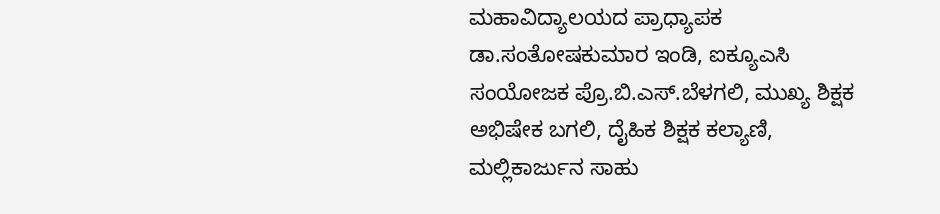ಮಹಾವಿದ್ಯಾಲಯದ ಪ್ರಾಧ್ಯಾಪಕ ಡಾ.ಸಂತೋಷಕುಮಾರ ಇಂಡಿ, ಐಕ್ಯೂಎಸಿ ಸಂಯೋಜಕ ಪ್ರೊ.ಬಿ.ಎಸ್.ಬೆಳಗಲಿ, ಮುಖ್ಯ ಶಿಕ್ಷಕ ಅಭಿಷೇಕ ಬಗಲಿ, ದೈಹಿಕ ಶಿಕ್ಷಕ ಕಲ್ಯಾಣಿ, ಮಲ್ಲಿಕಾರ್ಜುನ ಸಾಹು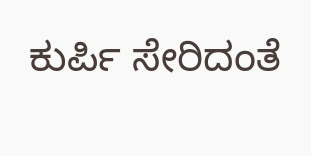ಕುರ್ಪಿ ಸೇರಿದಂತೆ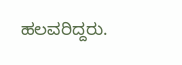ಹಲವರಿದ್ದರು.